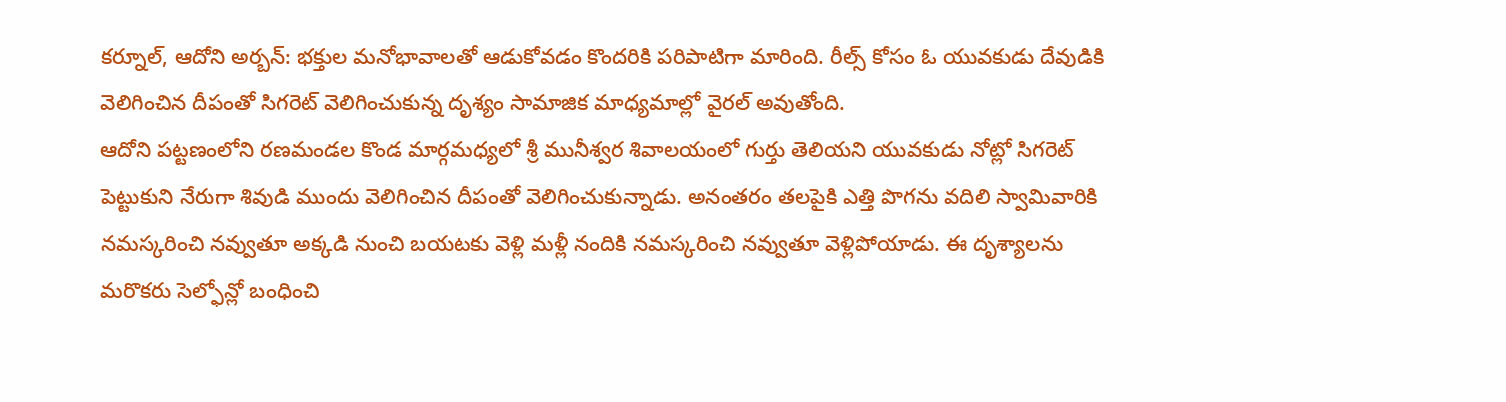కర్నూల్, ఆదోని అర్బన్: భక్తుల మనోభావాలతో ఆడుకోవడం కొందరికి పరిపాటిగా మారింది. రీల్స్ కోసం ఓ యువకుడు దేవుడికి వెలిగించిన దీపంతో సిగరెట్ వెలిగించుకున్న దృశ్యం సామాజిక మాధ్యమాల్లో వైరల్ అవుతోంది.
ఆదోని పట్టణంలోని రణమండల కొండ మార్గమధ్యలో శ్రీ మునీశ్వర శివాలయంలో గుర్తు తెలియని యువకుడు నోట్లో సిగరెట్ పెట్టుకుని నేరుగా శివుడి ముందు వెలిగించిన దీపంతో వెలిగించుకున్నాడు. అనంతరం తలపైకి ఎత్తి పొగను వదిలి స్వామివారికి నమస్కరించి నవ్వుతూ అక్కడి నుంచి బయటకు వెళ్లి మళ్లీ నందికి నమస్కరించి నవ్వుతూ వెళ్లిపోయాడు. ఈ దృశ్యాలను మరొకరు సెల్ఫోన్లో బంధించి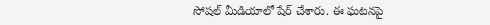సోషల్ మీడియాలో షేర్ చేశారు. ఈ ఘటనపై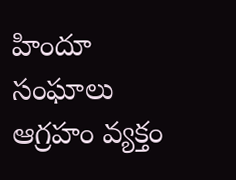హిందూ సంఘాలు ఆగ్రహం వ్యక్తం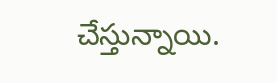చేస్తున్నాయి.